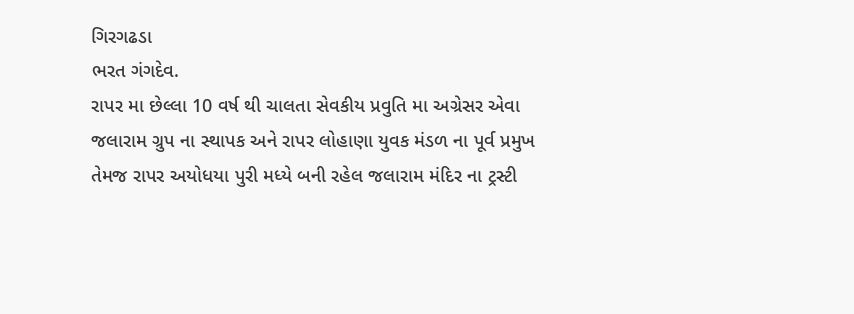ગિરગઢડા
ભરત ગંગદેવ.
રાપર મા છેલ્લા 10 વર્ષ થી ચાલતા સેવકીય પ્રવુતિ મા અગ્રેસર એવા જલારામ ગ્રુપ ના સ્થાપક અને રાપર લોહાણા યુવક મંડળ ના પૂર્વ પ્રમુખ તેમજ રાપર અયોધયા પુરી મધ્યે બની રહેલ જલારામ મંદિર ના ટ્રસ્ટી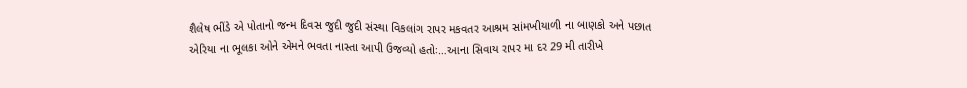શૈલેષ ભીંડે એ પોતાનો જન્મ દિવસ જુદી જુદી સંસ્થા વિકલાંગ રાપર મકવતર આશ્રમ સાંમખીયાળી ના બાણકો અને પછાત એરિયા ના ભૂલકા ઓને એમને ભવતા નાસ્તા આપી ઉજવ્યો હતોઃ…આના સિવાય રાપર મા દર 29 મી તારીખે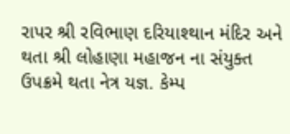રાપર શ્રી રવિભાણ દરિયાશ્થાન મંદિર અને થતા શ્રી લોહાણા મહાજન ના સંયુક્ત ઉપક્રમે થતા નેત્ર યજ્ઞ. કેમ્પ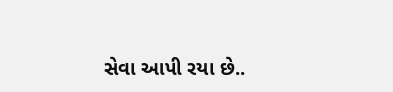સેવા આપી રયા છે..